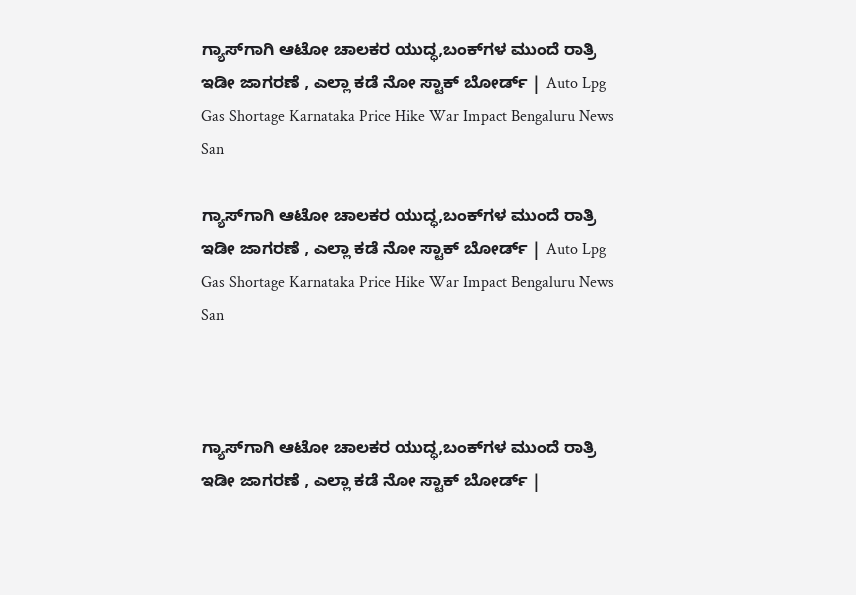ಗ್ಯಾಸ್‌ಗಾಗಿ ಆಟೋ ಚಾಲಕರ ಯುದ್ಧ,ಬಂಕ್‌ಗಳ ಮುಂದೆ ರಾತ್ರಿ ಇಡೀ ಜಾಗರಣೆ , ಎಲ್ಲಾ ಕಡೆ ನೋ ಸ್ಟಾಕ್‌ ಬೋರ್ಡ್‌ | Auto Lpg Gas Shortage Karnataka Price Hike War Impact Bengaluru News San

ಗ್ಯಾಸ್‌ಗಾಗಿ ಆಟೋ ಚಾಲಕರ ಯುದ್ಧ,ಬಂಕ್‌ಗಳ ಮುಂದೆ ರಾತ್ರಿ ಇಡೀ ಜಾಗರಣೆ , ಎಲ್ಲಾ ಕಡೆ ನೋ ಸ್ಟಾಕ್‌ ಬೋರ್ಡ್‌ | Auto Lpg Gas Shortage Karnataka Price Hike War Impact Bengaluru News San



ಗ್ಯಾಸ್‌ಗಾಗಿ ಆಟೋ ಚಾಲಕರ ಯುದ್ಧ,ಬಂಕ್‌ಗಳ ಮುಂದೆ ರಾತ್ರಿ ಇಡೀ ಜಾಗರಣೆ , ಎಲ್ಲಾ ಕಡೆ ನೋ ಸ್ಟಾಕ್‌ ಬೋರ್ಡ್‌ |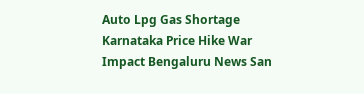Auto Lpg Gas Shortage Karnataka Price Hike War Impact Bengaluru News San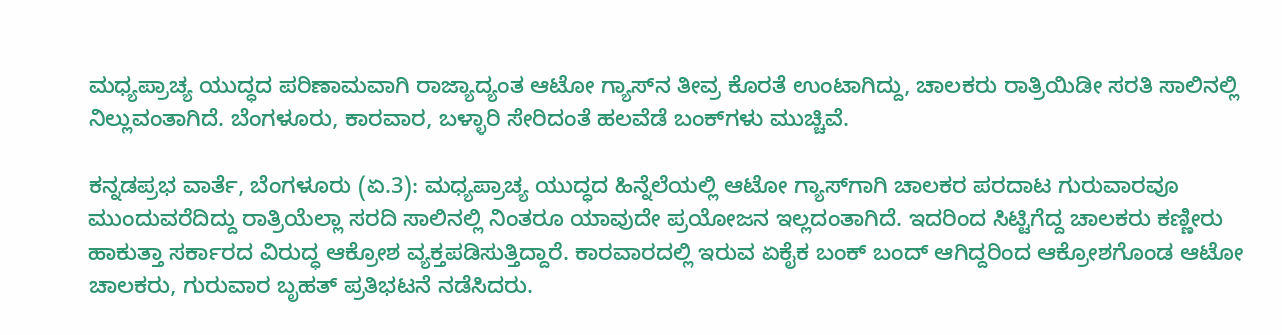ಮಧ್ಯಪ್ರಾಚ್ಯ ಯುದ್ಧದ ಪರಿಣಾಮವಾಗಿ ರಾಜ್ಯಾದ್ಯಂತ ಆಟೋ ಗ್ಯಾಸ್‌ನ ತೀವ್ರ ಕೊರತೆ ಉಂಟಾಗಿದ್ದು, ಚಾಲಕರು ರಾತ್ರಿಯಿಡೀ ಸರತಿ ಸಾಲಿನಲ್ಲಿ ನಿಲ್ಲುವಂತಾಗಿದೆ. ಬೆಂಗಳೂರು, ಕಾರವಾರ, ಬಳ್ಳಾರಿ ಸೇರಿದಂತೆ ಹಲವೆಡೆ ಬಂಕ್‌ಗಳು ಮುಚ್ಚಿವೆ.

ಕನ್ನಡಪ್ರಭ ವಾರ್ತೆ, ಬೆಂಗಳೂರು (ಏ.3): ಮಧ್ಯಪ್ರಾಚ್ಯ ಯುದ್ಧದ ಹಿನ್ನೆಲೆಯಲ್ಲಿ ಆಟೋ ಗ್ಯಾಸ್‌ಗಾಗಿ ಚಾಲಕರ ಪರದಾಟ ಗುರುವಾರವೂ ಮುಂದುವರೆದಿದ್ದು ರಾತ್ರಿಯೆಲ್ಲಾ ಸರದಿ ಸಾಲಿನಲ್ಲಿ ನಿಂತರೂ ಯಾವುದೇ ಪ್ರಯೋಜನ ಇಲ್ಲದಂತಾಗಿದೆ. ಇದರಿಂದ ಸಿಟ್ಟಿಗೆದ್ದ ಚಾಲಕರು ಕಣ್ಣೀರು ಹಾಕುತ್ತಾ ಸರ್ಕಾರದ ವಿರುದ್ಧ ಆಕ್ರೋಶ ವ್ಯಕ್ತಪಡಿಸುತ್ತಿದ್ದಾರೆ. ಕಾರವಾರದಲ್ಲಿ ಇರುವ ಏಕೈಕ ಬಂಕ್‌ ಬಂದ್‌ ಆಗಿದ್ದರಿಂದ ಆಕ್ರೋಶಗೊಂಡ ಆಟೋ ಚಾಲಕರು, ಗುರುವಾರ ಬೃಹತ್‌ ಪ್ರತಿಭಟನೆ ನಡೆಸಿದರು.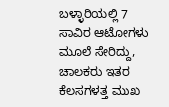ಬಳ್ಳಾರಿಯಲ್ಲಿ 7 ಸಾವಿರ ಆಟೋಗಳು ಮೂಲೆ ಸೇರಿದ್ದು, ಚಾಲಕರು ಇತರ ಕೆಲಸಗಳತ್ತ ಮುಖ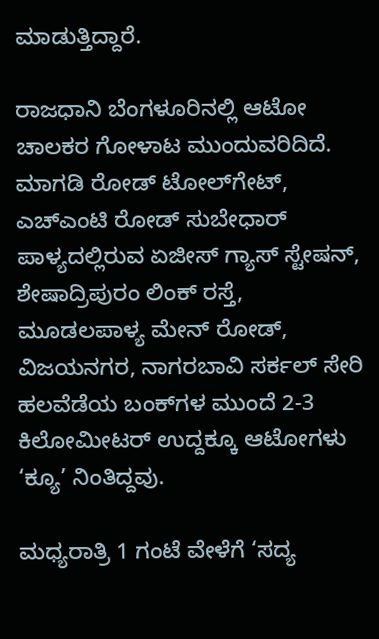ಮಾಡುತ್ತಿದ್ದಾರೆ.

ರಾಜಧಾನಿ ಬೆಂಗಳೂರಿನಲ್ಲಿ ಆಟೋ ಚಾಲಕರ ಗೋಳಾಟ ಮುಂದುವರಿದಿದೆ. ಮಾಗಡಿ ರೋಡ್‌ ಟೋಲ್‌ಗೇಟ್‌, ಎಚ್ಎಂಟಿ ರೋಡ್ ಸುಬೇಧಾರ್ ಪಾಳ್ಯದಲ್ಲಿರುವ ಏಜೀಸ್ ಗ್ಯಾಸ್ ಸ್ಟೇಷನ್, ಶೇಷಾದ್ರಿಪುರಂ ಲಿಂಕ್ ರಸ್ತೆ, ಮೂಡಲಪಾಳ್ಯ ಮೇನ್ ರೋಡ್, ವಿಜಯನಗರ, ನಾಗರಬಾವಿ ಸರ್ಕಲ್‌ ಸೇರಿ ಹಲವೆಡೆಯ ಬಂಕ್‌ಗಳ ಮುಂದೆ 2-3 ಕಿಲೋಮೀಟರ್ ಉದ್ದಕ್ಕೂ ಆಟೋಗಳು ‘ಕ್ಯೂ’ ನಿಂತಿದ್ದವು.

ಮಧ್ಯರಾತ್ರಿ 1 ಗಂಟೆ ವೇಳೆಗೆ ‘ಸದ್ಯ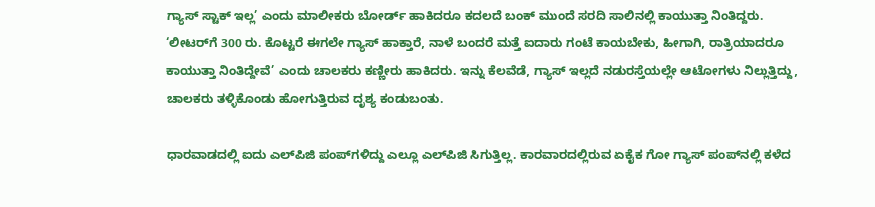ಗ್ಯಾಸ್ ಸ್ಟಾಕ್ ಇಲ್ಲ’ ಎಂದು ಮಾಲೀಕರು ಬೋರ್ಡ್ ಹಾಕಿದರೂ ಕದಲದೆ ಬಂಕ್ ಮುಂದೆ ಸರದಿ ಸಾಲಿನಲ್ಲಿ ಕಾಯುತ್ತಾ ನಿಂತಿದ್ದರು. ‘ಲೀಟರ್‌ಗೆ 300 ರು. ಕೊಟ್ಟರೆ ಈಗಲೇ ಗ್ಯಾಸ್ ಹಾಕ್ತಾರೆ, ನಾಳೆ ಬಂದರೆ ಮತ್ತೆ ಐದಾರು ಗಂಟೆ ಕಾಯಬೇಕು, ಹೀಗಾಗಿ, ರಾತ್ರಿಯಾದರೂ ಕಾಯುತ್ತಾ ನಿಂತಿದ್ದೇವೆ’ ಎಂದು ಚಾಲಕರು ಕಣ್ಣೀರು ಹಾಕಿದರು. ಇನ್ನು ಕೆಲವೆಡೆ, ಗ್ಯಾಸ್ ಇಲ್ಲದೆ ನಡುರಸ್ತೆಯಲ್ಲೇ ಆಟೋಗಳು ನಿಲ್ಲುತ್ತಿದ್ದು, ಚಾಲಕರು ತಳ್ಳಿಕೊಂಡು ಹೋಗುತ್ತಿರುವ ದೃಶ್ಯ ಕಂಡುಬಂತು.

ಧಾರವಾಡದಲ್ಲಿ ಐದು ಎಲ್‌ಪಿಜಿ ಪಂಪ್‌ಗಳಿದ್ದು ಎಲ್ಲೂ ಎಲ್‌ಪಿಜಿ ಸಿಗುತ್ತಿಲ್ಲ. ಕಾರವಾರದಲ್ಲಿರುವ ಏಕೈಕ ಗೋ ಗ್ಯಾಸ್‌ ಪಂಪ್‌ನಲ್ಲಿ ಕಳೆದ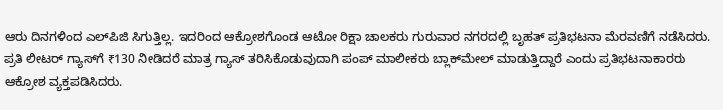ಆರು ದಿನಗಳಿಂದ ಎಲ್‌ಪಿಜಿ ಸಿಗುತ್ತಿಲ್ಲ. ಇದರಿಂದ ಆಕ್ರೋಶಗೊಂಡ ಆಟೋ ರಿಕ್ಷಾ ಚಾಲಕರು ಗುರುವಾರ ನಗರದಲ್ಲಿ ಬೃಹತ್ ಪ್ರತಿಭಟನಾ ಮೆರವಣಿಗೆ ನಡೆಸಿದರು. ಪ್ರತಿ ಲೀಟರ್ ಗ್ಯಾಸ್‌ಗೆ ₹130 ನೀಡಿದರೆ ಮಾತ್ರ ಗ್ಯಾಸ್ ತರಿಸಿಕೊಡುವುದಾಗಿ ಪಂಪ್ ಮಾಲೀಕರು ಬ್ಲಾಕ್‌ಮೇಲ್ ಮಾಡುತ್ತಿದ್ದಾರೆ ಎಂದು ಪ್ರತಿಭಟನಾಕಾರರು ಆಕ್ರೋಶ ವ್ಯಕ್ತಪಡಿಸಿದರು.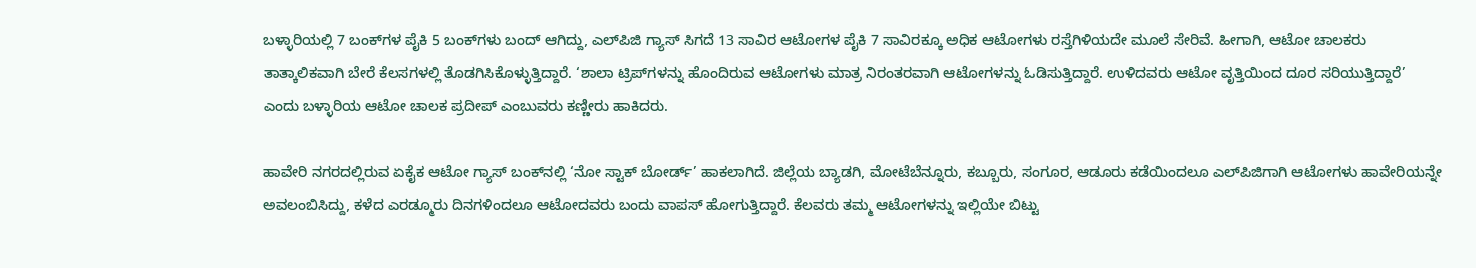ಬಳ್ಳಾರಿಯಲ್ಲಿ 7 ಬಂಕ್‌ಗಳ ಪೈಕಿ 5 ಬಂಕ್‌ಗಳು ಬಂದ್‌ ಆಗಿದ್ದು, ಎಲ್‌ಪಿಜಿ ಗ್ಯಾಸ್ ಸಿಗದೆ 13 ಸಾವಿರ ಆಟೋಗಳ ಪೈಕಿ 7 ಸಾವಿರಕ್ಕೂ ಅಧಿಕ ಆಟೋಗಳು ರಸ್ತೆಗಿಳಿಯದೇ ಮೂಲೆ ಸೇರಿವೆ. ಹೀಗಾಗಿ, ಆಟೋ ಚಾಲಕರು ತಾತ್ಕಾಲಿಕವಾಗಿ ಬೇರೆ ಕೆಲಸಗಳಲ್ಲಿ ತೊಡಗಿಸಿಕೊಳ್ಳುತ್ತಿದ್ದಾರೆ. ‘ಶಾಲಾ ಟ್ರಿಪ್‌ಗಳನ್ನು ಹೊಂದಿರುವ ಆಟೋಗಳು ಮಾತ್ರ ನಿರಂತರವಾಗಿ ಆಟೋಗಳನ್ನು ಓಡಿಸುತ್ತಿದ್ದಾರೆ. ಉಳಿದವರು ಆಟೋ ವೃತ್ತಿಯಿಂದ ದೂರ ಸರಿಯುತ್ತಿದ್ದಾರೆ’ ಎಂದು ಬಳ್ಳಾರಿಯ ಆಟೋ ಚಾಲಕ ಪ್ರದೀಪ್ ಎಂಬುವರು ಕಣ್ಣೀರು ಹಾಕಿದರು.

ಹಾವೇರಿ ನಗರದಲ್ಲಿರುವ ಏಕೈಕ ಆಟೋ ಗ್ಯಾಸ್‌ ಬಂಕ್‌ನಲ್ಲಿ ‘ನೋ ಸ್ಟಾಕ್‌ ಬೋರ್ಡ್‌’ ಹಾಕಲಾಗಿದೆ. ಜಿಲ್ಲೆಯ ಬ್ಯಾಡಗಿ, ಮೋಟೆಬೆನ್ನೂರು, ಕಬ್ಬೂರು, ಸಂಗೂರ, ಆಡೂರು ಕಡೆಯಿಂದಲೂ ಎಲ್‌ಪಿಜಿಗಾಗಿ ಆಟೋಗಳು ಹಾವೇರಿಯನ್ನೇ ಅವಲಂಬಿಸಿದ್ದು, ಕಳೆದ ಎರಡ್ಮೂರು ದಿನಗಳಿಂದಲೂ ಆಟೋದವರು ಬಂದು ವಾಪಸ್‌ ಹೋಗುತ್ತಿದ್ದಾರೆ. ಕೆಲವರು ತಮ್ಮ ಆಟೋಗಳನ್ನು ಇಲ್ಲಿಯೇ ಬಿಟ್ಟು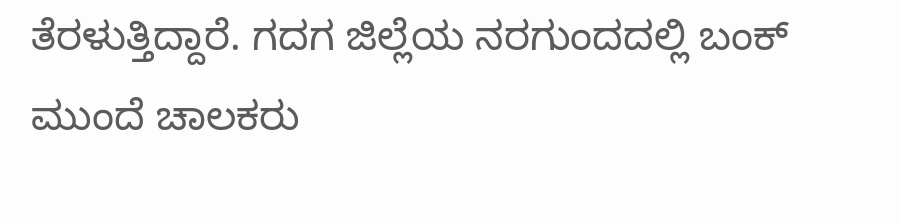ತೆರಳುತ್ತಿದ್ದಾರೆ. ಗದಗ ಜಿಲ್ಲೆಯ ನರಗುಂದದಲ್ಲಿ ಬಂಕ್‌ ಮುಂದೆ ಚಾಲಕರು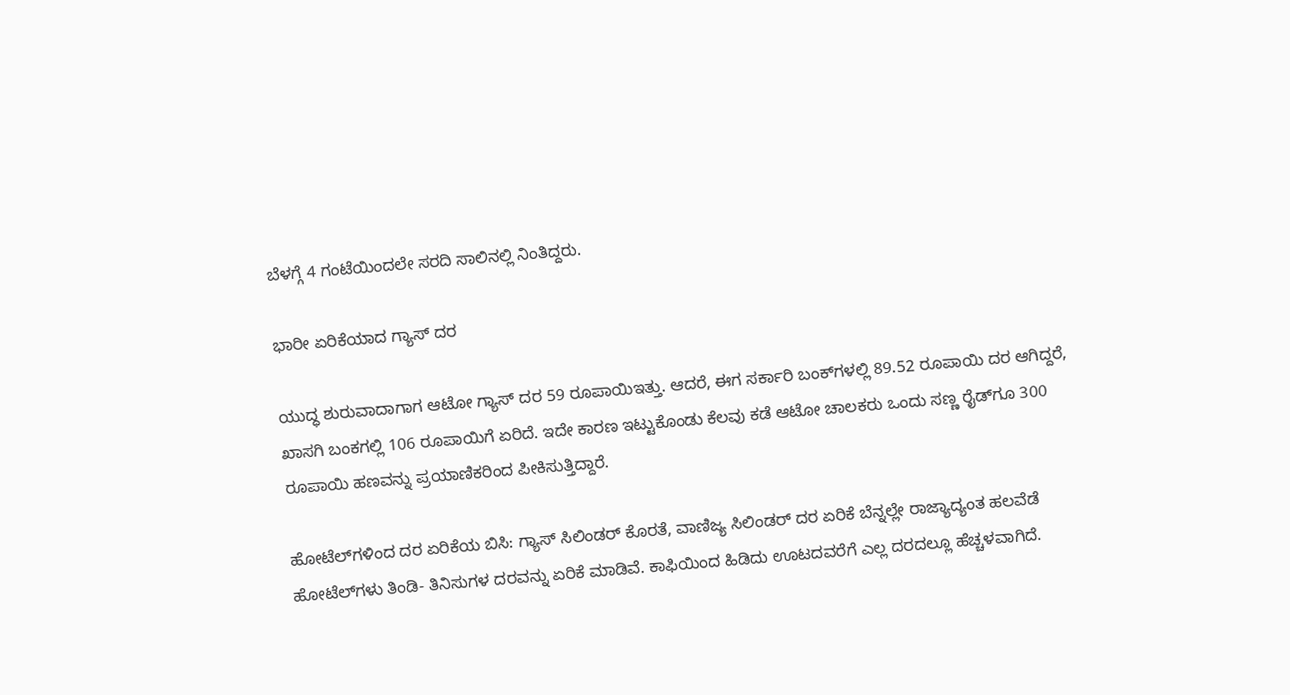ಬೆಳಗ್ಗೆ 4 ಗಂಟೆಯಿಂದಲೇ ಸರದಿ ಸಾಲಿನಲ್ಲಿ ನಿಂತಿದ್ದರು.

ಭಾರೀ ಏರಿಕೆಯಾದ ಗ್ಯಾಸ್‌ ದರ

ಯುದ್ಧ ಶುರುವಾದಾಗಾಗ ಆಟೋ ಗ್ಯಾಸ್‌ ದರ 59 ರೂಪಾಯಿಇತ್ತು. ಆದರೆ, ಈಗ ಸರ್ಕಾರಿ ಬಂಕ್‌ಗಳಲ್ಲಿ 89.52 ರೂಪಾಯಿ ದರ ಆಗಿದ್ದರೆ, ಖಾಸಗಿ ಬಂಕ‌ಗಲ್ಲಿ 106 ರೂಪಾಯಿಗೆ ಏರಿದೆ. ಇದೇ ಕಾರಣ ಇಟ್ಟುಕೊಂಡು ಕೆಲವು ಕಡೆ ಆಟೋ ಚಾಲಕರು ಒಂದು ಸಣ್ಣ ರೈಡ್‌ಗೂ 300 ರೂಪಾಯಿ ಹಣವನ್ನು ಪ್ರಯಾಣಿಕರಿಂದ ಪೀಕಿಸುತ್ತಿದ್ದಾರೆ.

ಹೋಟೆಲ್‌ಗಳಿಂದ ದರ ಏರಿಕೆಯ ಬಿಸಿ: ಗ್ಯಾಸ್‌ ಸಿಲಿಂಡರ್‌ ಕೊರತೆ, ವಾಣಿಜ್ಯ ಸಿಲಿಂಡರ್‌ ದರ ಏರಿಕೆ ಬೆನ್ನಲ್ಲೇ ರಾಜ್ಯಾದ್ಯಂತ ಹಲವೆಡೆ ಹೋಟೆಲ್‌ಗಳು ತಿಂಡಿ- ತಿನಿಸುಗಳ ದರವನ್ನು ಏರಿಕೆ ಮಾಡಿವೆ. ಕಾಫಿಯಿಂದ ಹಿಡಿದು ಊಟದವರೆಗೆ ಎಲ್ಲ ದರದಲ್ಲೂ ಹೆಚ್ಚಳವಾಗಿದೆ.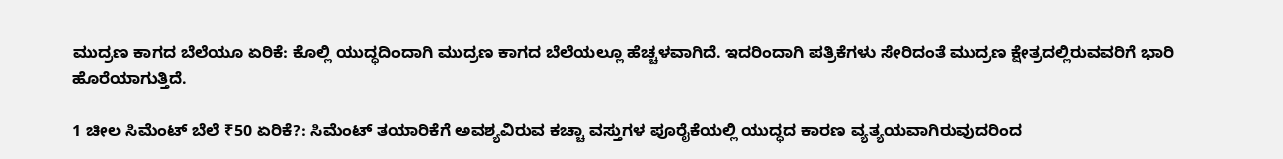ಮುದ್ರಣ ಕಾಗದ ಬೆಲೆಯೂ ಏರಿಕೆ: ಕೊಲ್ಲಿ ಯುದ್ಧದಿಂದಾಗಿ ಮುದ್ರಣ ಕಾಗದ ಬೆಲೆಯಲ್ಲೂ ಹೆಚ್ಚಳವಾಗಿದೆ. ಇದರಿಂದಾಗಿ ಪತ್ರಿಕೆಗಳು ಸೇರಿದಂತೆ ಮುದ್ರಣ ಕ್ಷೇತ್ರದಲ್ಲಿರುವವರಿಗೆ ಭಾರಿ ಹೊರೆಯಾಗುತ್ತಿದೆ.

1 ಚೀಲ ಸಿಮೆಂಟ್‌ ಬೆಲೆ ₹50 ಏರಿಕೆ?: ಸಿಮೆಂಟ್‌ ತಯಾರಿಕೆಗೆ ಅವಶ್ಯವಿರುವ ಕಚ್ಚಾ ವಸ್ತುಗಳ ಪೂರೈಕೆಯಲ್ಲಿ ಯುದ್ಧದ ಕಾರಣ ವ್ಯತ್ಯಯವಾಗಿರುವುದರಿಂದ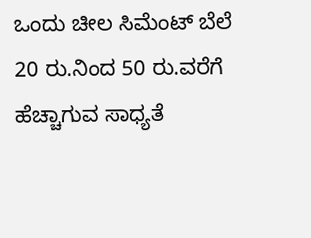ಒಂದು ಚೀಲ ಸಿಮೆಂಟ್‌ ಬೆಲೆ 20 ರು.ನಿಂದ 50 ರು.ವರೆಗೆ ಹೆಚ್ಚಾಗುವ ಸಾಧ್ಯತೆ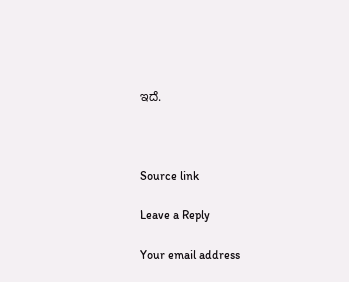ಇದೆ.



Source link

Leave a Reply

Your email address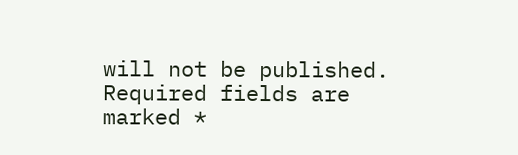will not be published. Required fields are marked *